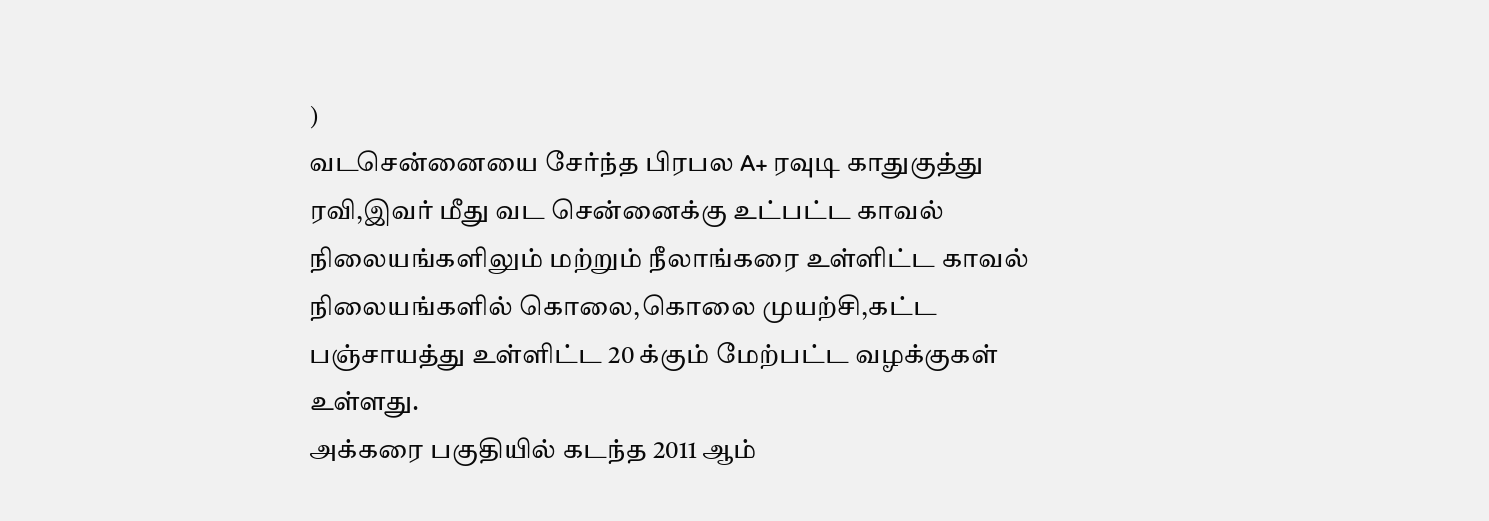)
வடசென்னையை சேர்ந்த பிரபல A+ ரவுடி காதுகுத்து ரவி,இவர் மீது வட சென்னைக்கு உட்பட்ட காவல் நிலையங்களிலும் மற்றும் நீலாங்கரை உள்ளிட்ட காவல் நிலையங்களில் கொலை,கொலை முயற்சி,கட்ட பஞ்சாயத்து உள்ளிட்ட 20 க்கும் மேற்பட்ட வழக்குகள் உள்ளது.
அக்கரை பகுதியில் கடந்த 2011 ஆம்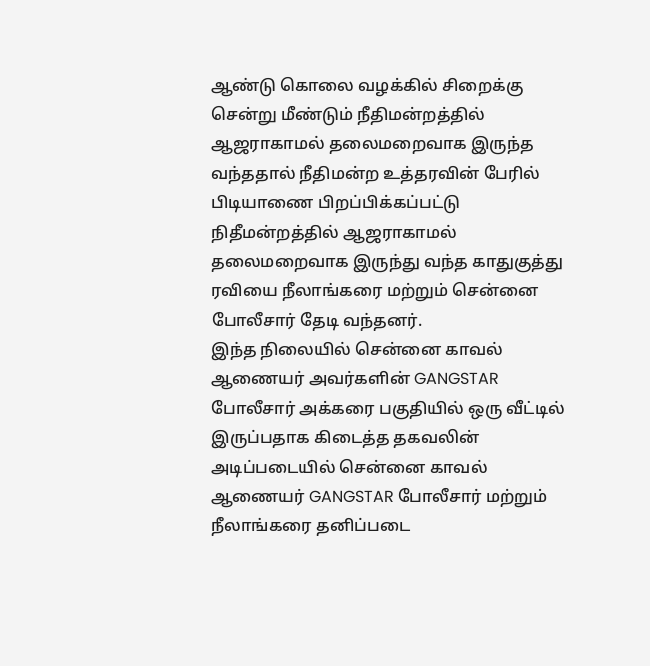ஆண்டு கொலை வழக்கில் சிறைக்கு சென்று மீண்டும் நீதிமன்றத்தில் ஆஜராகாமல் தலைமறைவாக இருந்த வந்ததால் நீதிமன்ற உத்தரவின் பேரில் பிடியாணை பிறப்பிக்கப்பட்டு நிதீமன்றத்தில் ஆஜராகாமல் தலைமறைவாக இருந்து வந்த காதுகுத்து ரவியை நீலாங்கரை மற்றும் சென்னை போலீசார் தேடி வந்தனர்.
இந்த நிலையில் சென்னை காவல் ஆணையர் அவர்களின் GANGSTAR போலீசார் அக்கரை பகுதியில் ஒரு வீட்டில் இருப்பதாக கிடைத்த தகவலின் அடிப்படையில் சென்னை காவல் ஆணையர் GANGSTAR போலீசார் மற்றும் நீலாங்கரை தனிப்படை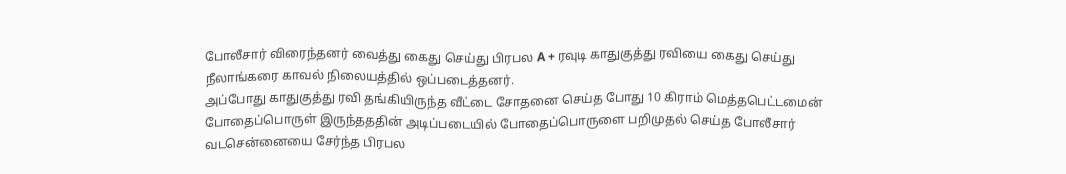போலீசார் விரைந்தனர் வைத்து கைது செய்து பிரபல A + ரவுடி காதுகுத்து ரவியை கைது செய்து நீலாங்கரை காவல் நிலையத்தில் ஒப்படைத்தனர்.
அப்போது காதுகுத்து ரவி தங்கியிருந்த வீட்டை சோதனை செய்த போது 10 கிராம் மெத்தபெட்டமைன் போதைப்பொருள் இருந்தததின் அடிப்படையில் போதைப்பொருளை பறிமுதல் செய்த போலீசார் வடசென்னையை சேர்ந்த பிரபல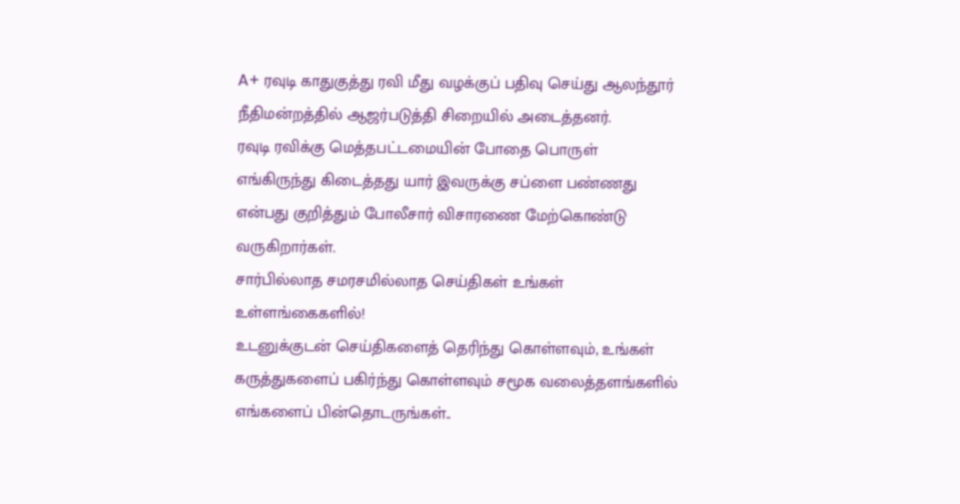A+ ரவுடி காதுகுத்து ரவி மீது வழக்குப் பதிவு செய்து ஆலந்தூர் நீதிமன்றத்தில் ஆஜர்படுத்தி சிறையில் அடைத்தனர்.
ரவுடி ரவிக்கு மெத்தபட்டமையின் போதை பொருள் எங்கிருந்து கிடைத்தது யார் இவருக்கு சப்ளை பண்ணது என்பது குறித்தும் போலீசார் விசாரணை மேற்கொண்டு வருகிறார்கள்.
சார்பில்லாத சமரசமில்லாத செய்திகள் உங்கள் உள்ளங்கைகளில்!
உடனுக்குடன் செய்திகளைத் தெரிந்து கொள்ளவும், உங்கள் கருத்துகளைப் பகிர்ந்து கொள்ளவும் சமூக வலைத்தளங்களில் எங்களைப் பின்தொடருங்கள்..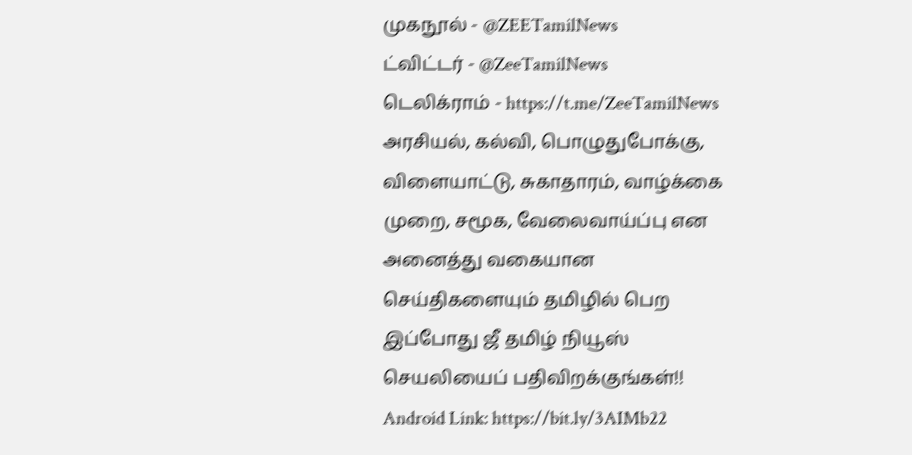முகநூல் - @ZEETamilNews
ட்விட்டர் - @ZeeTamilNews
டெலிக்ராம் - https://t.me/ZeeTamilNews
அரசியல், கல்வி, பொழுதுபோக்கு, விளையாட்டு, சுகாதாரம், வாழ்க்கை முறை, சமூக, வேலைவாய்ப்பு என அனைத்து வகையான செய்திகளையும் தமிழில் பெற இப்போது ஜீ தமிழ் நியூஸ் செயலியைப் பதிவிறக்குங்கள்!!
Android Link: https://bit.ly/3AIMb22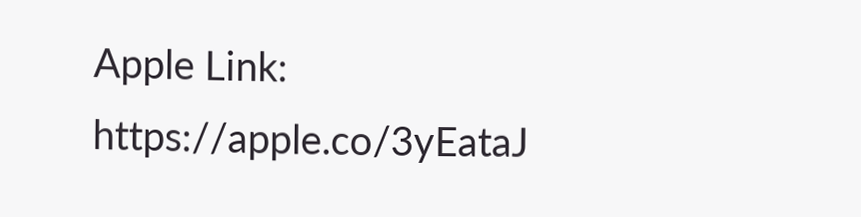Apple Link: https://apple.co/3yEataJ